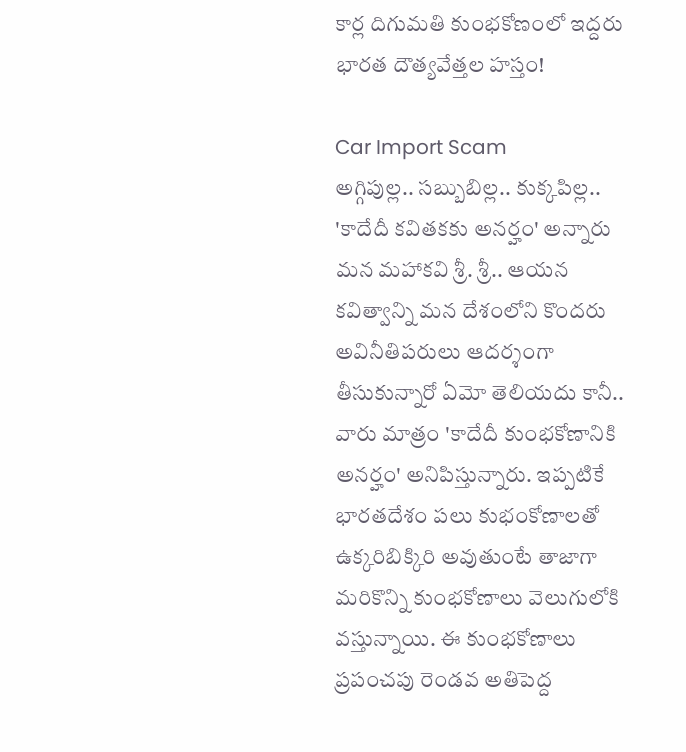కార్ల దిగుమతి కుంభకోణంలో ఇద్దరు భారత దౌత్యవేత్తల హస్తం!

Car Import Scam
అగ్గిపుల్ల.. సబ్బుబిల్ల.. కుక్కపిల్ల.. 'కాదేదీ కవితకకు అనర్హం' అన్నారు మన మహాకవి శ్రీ. శ్రీ.. ఆయన కవిత్వాన్ని మన దేశంలోని కొందరు అవినీతిపరులు ఆదర్శంగా తీసుకున్నారో ఏమో తెలియదు కానీ.. వారు మాత్రం 'కాదేదీ కుంభకోణానికి అనర్హం' అనిపిస్తున్నారు. ఇప్పటికే భారతదేశం పలు కుభంకోణాలతో ఉక్కరిబిక్కిరి అవుతుంటే తాజాగా మరికొన్ని కుంభకోణాలు వెలుగులోకి వస్తున్నాయి. ఈ కుంభకోణాలు ప్రపంచపు రెండవ అతిపెద్ద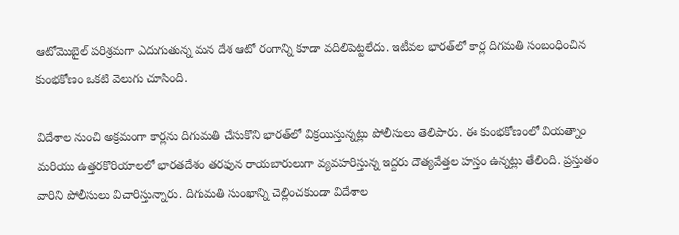ఆటోమొబైల్ పరిశ్రమగా ఎదుగుతున్న మన దేశ ఆటో రంగాన్ని కూడా వదిలిపెట్టలేదు. ఇటీవల భారత్‌లో కార్ల దిగమతి సంబంధించిన కుంభకోణం ఒకటి వెలుగు చూసింది.

విదేశాల నుంచి అక్రమంగా కార్లను దిగుమతి చేసుకొని భారత్‌లో విక్రయిస్తున్నట్లు పోలీసులు తెలిపారు. ఈ కుంభకోణంలో వియత్నాం మరియు ఉత్తరకొరియాలలో భారతదేశం తరఫున రాయబారులుగా వ్యవహరిస్తున్న ఇద్దరు దౌత్యవేత్తల హస్తం ఉన్నట్లు తేలింది. ప్రస్తుతం వారిని పోలీసులు విచారిస్తున్నారు. దిగుమతి సుంఖాన్ని చెల్లించకుండా విదేశాల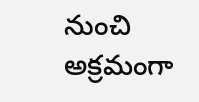నుంచి అక్రమంగా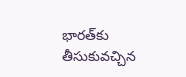భారత్‌కు తీసుకువచ్చిన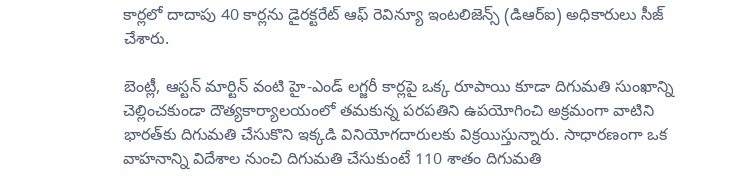కార్లలో దాదాపు 40 కార్లను డైరక్టరేట్ ఆఫ్ రెవిన్యూ ఇంటలిజెన్స్ (డిఆర్ఐ) అధికారులు సీజ్ చేశారు.

బెంట్లీ, ఆస్టన్ మార్టిన్ వంటి హై-ఎండ్ లగ్జరీ కార్లపై ఒక్క రూపాయి కూడా దిగుమతి సుంఖాన్ని చెల్లించకుండా దౌత్యకార్యాలయంలో తమకున్న పరపతిని ఉపయోగించి అక్రమంగా వాటిని భారత్‌కు దిగుమతి చేసుకొని ఇక్కడి వినియోగదారులకు విక్రయిస్తున్నారు. సాధారణంగా ఒక వాహనాన్ని విదేశాల నుంచి దిగుమతి చేసుకుంటే 110 శాతం దిగుమతి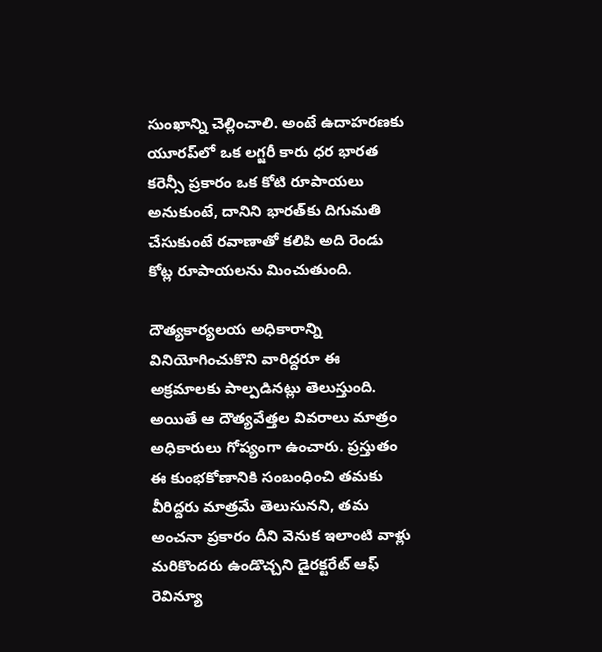సుంఖాన్ని చెల్లించాలి. అంటే ఉదాహరణకు యూరప్‌లో ఒక లగ్జరీ కారు ధర భారత కరెన్సీ ప్రకారం ఒక కోటి రూపాయలు అనుకుంటే, దానిని భారత్‌కు దిగుమతి చేసుకుంటే రవాణాతో కలిపి అది రెండు కోట్ల రూపాయలను మించుతుంది.

దౌత్యకార్యలయ అధికారాన్ని వినియోగించుకొని వారిద్దరూ ఈ అక్రమాలకు పాల్పడినట్లు తెలుస్తుంది. అయితే ఆ దౌత్యవేత్తల వివరాలు మాత్రం అధికారులు గోప్యంగా ఉంచారు. ప్రస్తుతం ఈ కుంభకోణానికి సంబంధించి తమకు వీరిద్దరు మాత్రమే తెలుసునని, తమ అంచనా ప్రకారం దీని వెనుక ఇలాంటి వాళ్లు మరికొందరు ఉండొచ్చని డైరక్టరేట్ ఆఫ్ రెవిన్యూ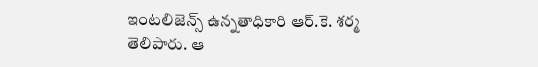ఇంటలిజెన్స్ ఉన్నతాధికారి ఆర్.కె. శర్మ తెలిపారు. ఆ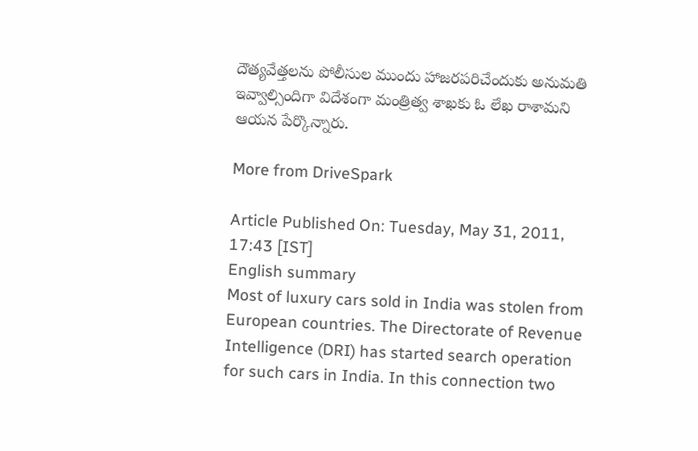దౌత్యవేత్తలను పోలీసుల ముందు హాజరపరిచేందుకు అనుమతి ఇవ్వాల్సిందిగా విదేశంగా మంత్రిత్వ శాఖకు ఓ లేఖ రాశామని ఆయన పేర్కొన్నారు.

More from DriveSpark

Article Published On: Tuesday, May 31, 2011, 17:43 [IST]
English summary
Most of luxury cars sold in India was stolen from European countries. The Directorate of Revenue Intelligence (DRI) has started search operation for such cars in India. In this connection two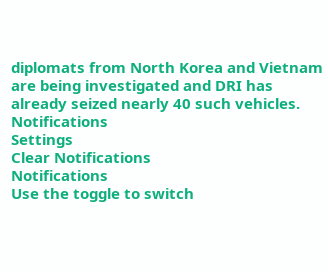diplomats from North Korea and Vietnam are being investigated and DRI has already seized nearly 40 such vehicles.
Notifications
Settings
Clear Notifications
Notifications
Use the toggle to switch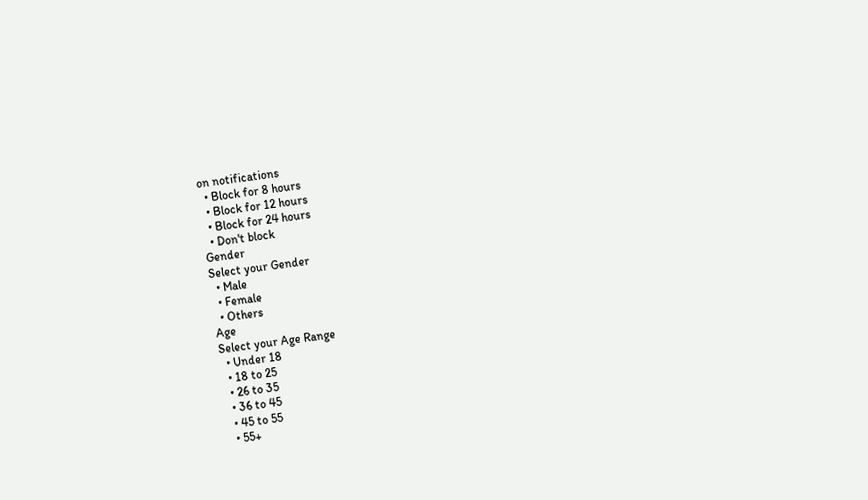on notifications
  • Block for 8 hours
  • Block for 12 hours
  • Block for 24 hours
  • Don't block
Gender
Select your Gender
  • Male
  • Female
  • Others
Age
Select your Age Range
  • Under 18
  • 18 to 25
  • 26 to 35
  • 36 to 45
  • 45 to 55
  • 55+